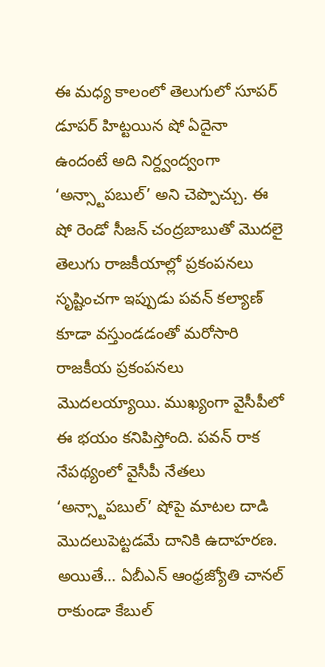ఈ మధ్య కాలంలో తెలుగులో సూపర్ డూపర్ హిట్టయిన షో ఏదైనా ఉందంటే అది నిర్ద్వంద్వంగా ‘అన్స్టాపబుల్’ అని చెప్పొచ్చు. ఈ షో రెండో సీజన్ చంద్రబాబుతో మొదలై తెలుగు రాజకీయాల్లో ప్రకంపనలు సృష్టించగా ఇప్పుడు పవన్ కల్యాణ్ కూడా వస్తుండడంతో మరోసారి రాజకీయ ప్రకంపనలు మొదలయ్యాయి. ముఖ్యంగా వైసీపీలో ఈ భయం కనిపిస్తోంది. పవన్ రాక నేపథ్యంలో వైసీపీ నేతలు ‘అన్స్టాపబుల్’ షోపై మాటల దాడి మొదలుపెట్టడమే దానికి ఉదాహరణ.
అయితే… ఏబీఎన్ ఆంధ్రజ్యోతి చానల్ రాకుండా కేబుల్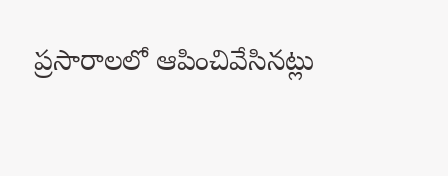ప్రసారాలలో ఆపించివేసినట్లు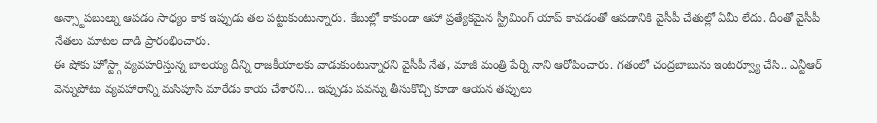అన్స్టాపబుల్ను ఆపడం సాధ్యం కాక ఇప్పుడు తల పట్టుకుంటున్నారు. కేబుల్లో కాకుండా ఆహా ప్రత్యేకమైన స్ట్రీమింగ్ యాప్ కావడంతో ఆపడానికి వైసీపీ చేతుల్లో ఏమీ లేదు. దీంతో వైసీపీ నేతలు మాటల దాడి ప్రారంభించారు.
ఈ షోకు హోస్ట్గా వ్యవహరిస్తున్న బాలయ్య దీన్ని రాజకీయాలకు వాడుకుంటున్నారని వైసీపీ నేత, మాజీ మంత్రి పేర్ని నాని ఆరోపించారు. గతంలో చంద్రబాబును ఇంటర్వ్యూ చేసి.. ఎన్టీఆర్ వెన్నుపోటు వ్యవహారాన్ని మసిపూసి మారేడు కాయ చేశారని… ఇప్పుడు పవన్ను తీసుకొచ్చి కూడా ఆయన తప్పులు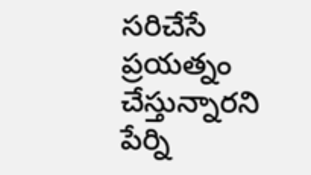సరిచేసే ప్రయత్నం చేస్తున్నారని పేర్ని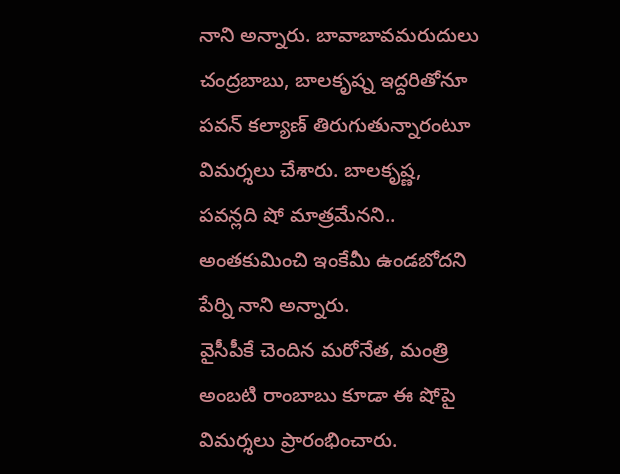నాని అన్నారు. బావాబావమరుదులు చంద్రబాబు, బాలకృష్న ఇద్దరితోనూ పవన్ కల్యాణ్ తిరుగుతున్నారంటూ విమర్శలు చేశారు. బాలకృష్ణ, పవన్లది షో మాత్రమేనని.. అంతకుమించి ఇంకేమీ ఉండబోదని పేర్ని నాని అన్నారు.
వైసీపీకే చెందిన మరోనేత, మంత్రి అంబటి రాంబాబు కూడా ఈ షోపై విమర్శలు ప్రారంభించారు.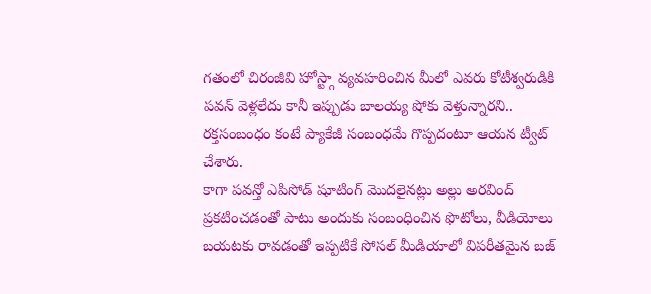గతంలో చిరంజీవి హోస్ట్గా వ్యవహరించిన మీలో ఎవరు కోటీశ్వరుడికి పవన్ వెళ్లలేదు కానీ ఇప్పుడు బాలయ్య షోకు వెళ్తున్నారని.. రక్తసంబంధం కంటే ప్యాకేజీ సంబంధమే గొప్పదంటూ ఆయన ట్వీట్ చేశారు.
కాగా పవన్తో ఎపిసోడ్ షూటింగ్ మొదలైనట్లు అల్లు అరవింద్ ప్రకటించడంతో పాటు అందుకు సంబంధించిన ఫొటోలు, వీడియోలు బయటకు రావడంతో ఇప్పటికే సోసల్ మీడియాలో విపరీతమైన బజ్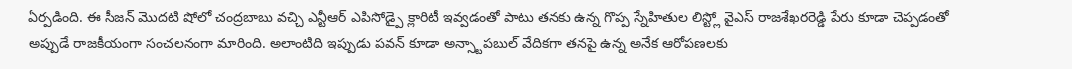ఏర్పడింది. ఈ సీజన్ మొదటి షోలో చంద్రబాబు వచ్చి ఎన్టీఆర్ ఎపిసోడ్పై క్లారిటీ ఇవ్వడంతో పాటు తనకు ఉన్న గొప్ప స్నేహితుల లిస్ట్లో వైఎస్ రాజశేఖరరెడ్డి పేరు కూడా చెప్పడంతో అప్పుడే రాజకీయంగా సంచలనంగా మారింది. అలాంటిది ఇప్పుడు పవన్ కూడా అన్స్టాపబుల్ వేదికగా తనపై ఉన్న అనేక ఆరోపణలకు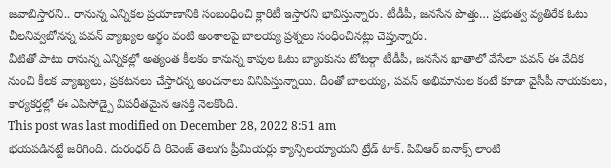జవాబిస్తారని.. రానున్న ఎన్నికల ప్రయాణానికి సంబంధించి క్లారిటీ ఇస్తారని భావిస్తున్నారు. టీడీపీ, జనసేన పొత్తు… ప్రభుత్వ వ్యతిరేక ఓటు చీలనివ్వబోనన్న పవన్ వ్యాఖ్యల అర్థం వంటి అంశాలపై బాలయ్య ప్రశ్నలు సంధించినట్లు చెప్తున్నారు.
వీటితో పాటు రానున్న ఎన్నికల్లో అత్యంత కీలకం కానున్న కాపుల ఓటు బ్యాంకును టోటల్గా టీడీపీ, జనసేన ఖాతాలో వేసేలా పవన్ ఈ వేదిక నుంచి కీలక వ్యాఖ్యలు, ప్రకటనలు చేస్తారన్న అంచనాలు వినిపిస్తున్నాయి. దీంతో బాలయ్య, పవన్ అభిమానుల కంటే కూడా వైసీపీ నాయకులు, కార్యకర్తల్లో ఈ ఎపిసోడ్పై విపరీతమైన ఆసక్తి నెలకొంది.
This post was last modified on December 28, 2022 8:51 am
భయపడినట్టే జరిగింది. దురంధర్ ది రివెంజ్ తెలుగు ప్రీమియర్లు క్యాన్సిలయ్యాయని ట్రేడ్ టాక్. పివిఆర్ ఐనాక్స్ లాంటి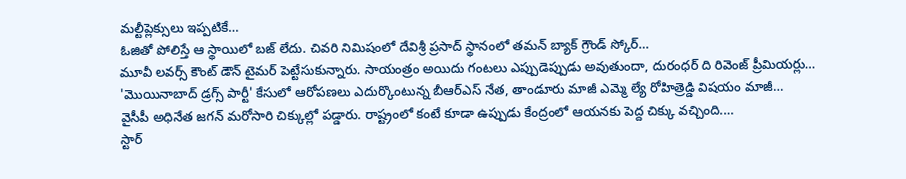మల్టీప్లెక్సులు ఇప్పటికే…
ఓజితో పోలిస్తే ఆ స్థాయిలో బజ్ లేదు. చివరి నిమిషంలో దేవిశ్రీ ప్రసాద్ స్థానంలో తమన్ బ్యాక్ గ్రౌండ్ స్కోర్…
మూవీ లవర్స్ కౌంట్ డౌన్ టైమర్ పెట్టేసుకున్నారు. సాయంత్రం అయిదు గంటలు ఎప్పుడెప్పుడు అవుతుందా, దురంధర్ ది రివెంజ్ ప్రీమియర్లు…
'మొయినాబాద్ డ్రగ్స్ పార్టీ' కేసులో ఆరోపణలు ఎదుర్కొంటున్న బీఆర్ఎస్ నేత, తాండూరు మాజీ ఎమ్మె ల్యే రోహిత్రెడ్డి విషయం మాజీ…
వైసీపీ అధినేత జగన్ మరోసారి చిక్కుల్లో పడ్డారు. రాష్ట్రంలో కంటే కూడా ఉప్పుడు కేంద్రంలో ఆయనకు పెద్ద చిక్కు వచ్చింది.…
స్టార్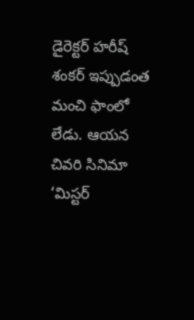డైరెక్టర్ హరీష్ శంకర్ ఇప్పుడంత మంచి ఫాంలో లేడు. ఆయన చివరి సినిమా ‘మిస్టర్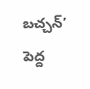బచ్చన్’ పెద్ద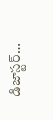డిజాస్టర్…